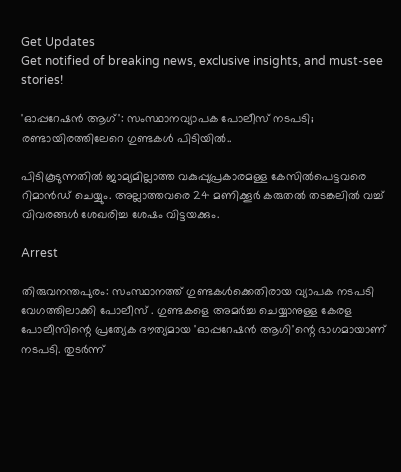Get Updates
Get notified of breaking news, exclusive insights, and must-see stories!

'ഓപ്പറേഷന്‍ ആഗ്': സംസ്ഥാനവ്യാപക പോലീസ് നടപടി; രണ്ടായിരത്തിലേറെ ഗുണ്ടകൾ പിടിയിൽ..

പിടികൂടുന്നതിൽ ജാമ്യമില്ലാത്ത വകുപ്പുപ്രകാരമള്ള കേസിൽപെട്ടവരെ റിമാൻഡ് ചെയ്യും. അല്ലാത്തവരെ 24 മണിക്കൂർ കരുതൽ തടങ്കലിൽ വച്ച് വിവരങ്ങൾ ശേഖരിച്ച ശേഷം വിട്ടയക്കും.

Arrest

തിരുവനന്തപുരം: സംസ്ഥാനത്ത് ഗുണ്ടകൾക്കെതിരായ വ്യാപക നടപടി വേഗത്തിലാക്കി പോലീസ് . ഗുണ്ടകളെ അമർച്ച ചെയ്യാനുള്ള കേരള പോലീസിന്റെ പ്രത്യേക ദൗത്യമായ 'ഓപ്പറേഷൻ ആഗി'ന്റെ ഭാഗമായാണ് നടപടി. തുടർന്ന്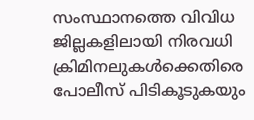സംസ്ഥാനത്തെ വിവിധ ജില്ലകളിലായി നിരവധി ക്രിമിനലുകൾക്കെതിരെ പോലീസ് പിടികൂടുകയും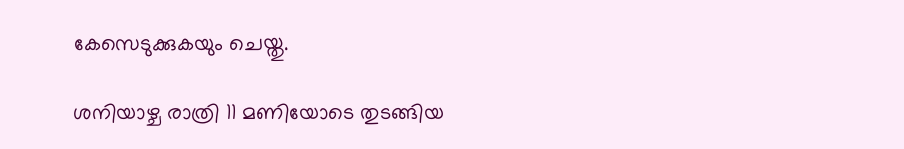കേസെടുക്കുകയും ചെയ്തു.

ശനിയാഴ്ച രാത്രി 11 മണിയോടെ തുടങ്ങിയ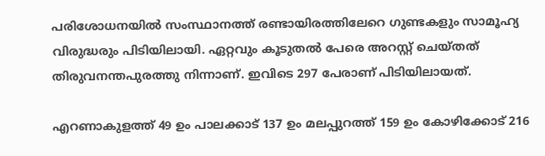പരിശോധനയിൽ സംസ്ഥാനത്ത് രണ്ടായിരത്തിലേറെ ഗുണ്ടകളും സാമൂഹ്യ വിരുദ്ധരും പിടിയിലായി. ഏറ്റവും കൂടുതൽ പേരെ അറസ്റ്റ് ചെയ്തത് തിരുവനന്തപുരത്തു നിന്നാണ്. ഇവിടെ 297 പേരാണ് പിടിയിലായത്.

എറണാകുളത്ത് 49 ഉം പാലക്കാട് 137 ഉം മലപ്പുറത്ത് 159 ഉം കോഴിക്കോട് 216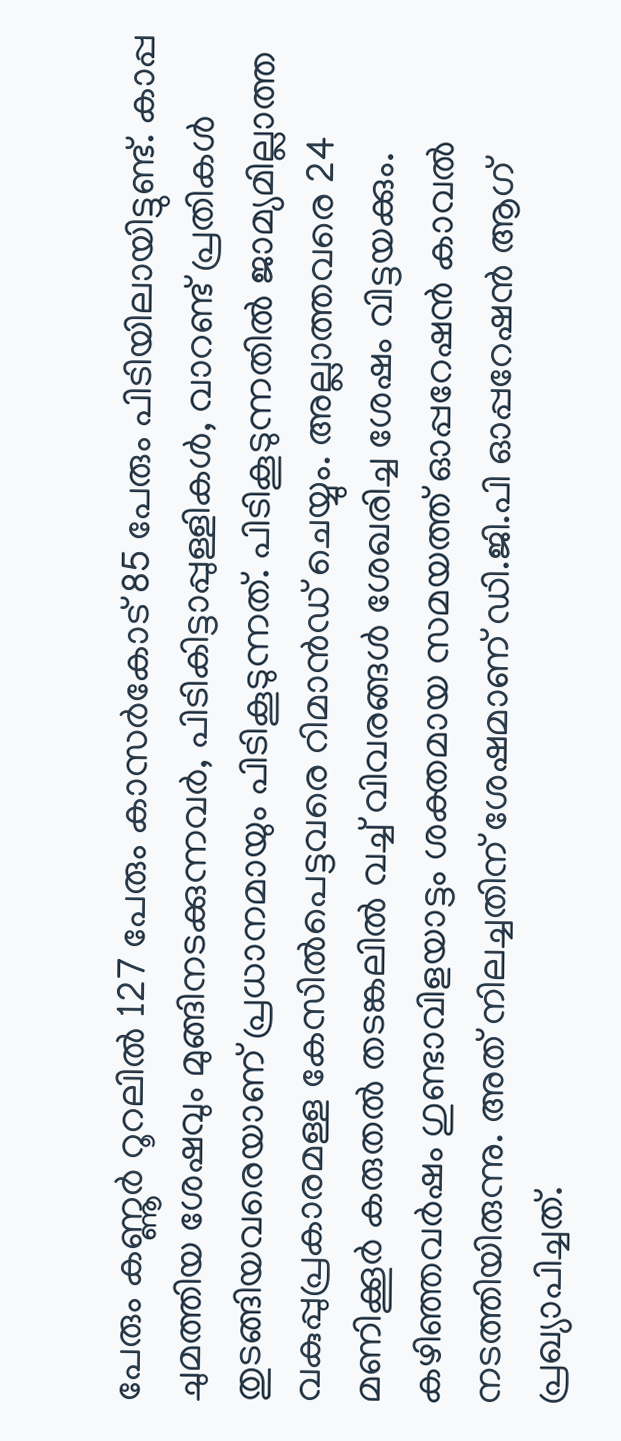പേരും കണ്ണൂർ റൂറലിൽ 127 പേരും കാസർകോട് 85 പേരും പിടിയിലായിട്ടുണ്ട്. കാപ്പ ചുമത്തിയ ശേഷവും മുങ്ങിനടക്കുന്നവർ, പിടികിട്ടാപ്പുള്ളികൾ, വാറണ്ട് പ്രതികൾ തുടങ്ങിയവരെയാണ് പ്രധാനമായും പിടികൂടുന്നത്. പിടികൂടുന്നതിൽ ജാമ്യമില്ലാത്ത വകുപ്പുപ്രകാരമള്ള കേസിൽപെട്ടവരെ റിമാൻഡ് ചെയ്യും. അല്ലാത്തവരെ 24 മണിക്കൂർ കരുതൽ തടങ്കലിൽ വച്ച് വിവരങ്ങൾ ശേഖരിച്ച ശേഷം വിട്ടയക്കും. കഴിഞ്ഞവർഷം ഗുണ്ടാവിളയാട്ടം ശക്തമായ സമയത്ത് ഓപ്പറേഷൻ കാവൽ നടത്തിയിരുന്നു. അത് നിലച്ചതിന് ശേഷമാണ് ഡി.ജി.പി ഓപ്പറേഷൻ ആഗ് പ്രഖ്യാപിച്ചത്.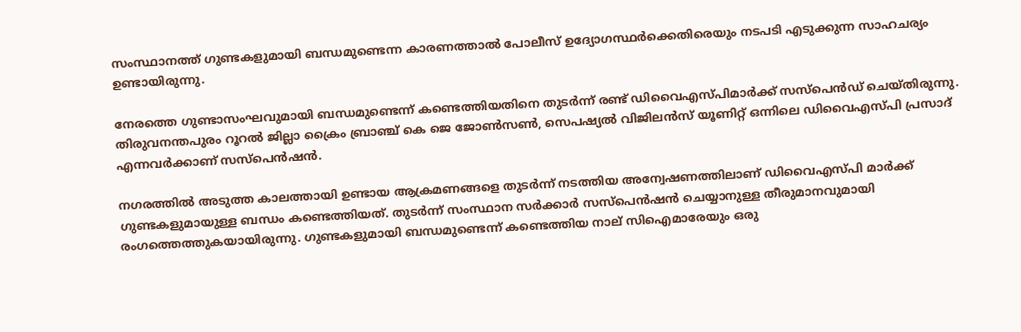സംസ്ഥാനത്ത് ഗുണ്ടകളുമായി ബന്ധമുണ്ടെന്ന കാരണത്താൽ പോലീസ് ഉദ്യോഗസ്ഥർക്കെതിരെയും നടപടി എടുക്കുന്ന സാഹചര്യം ഉണ്ടായിരുന്നു.

നേരത്തെ ഗുണ്ടാസംഘവുമായി ബന്ധമുണ്ടെന്ന് കണ്ടെത്തിയതിനെ തുടർന്ന് രണ്ട് ഡിവൈഎസ്പിമാർക്ക് സസ്പെൻഡ് ചെയ്തിരുന്നു. തിരുവനന്തപുരം റൂറൽ ജില്ലാ ക്രൈം ബ്രാഞ്ച് കെ ജെ ജോൺസൺ, സെപഷ്യൽ വിജിലൻസ് യൂണിറ്റ് ഒന്നിലെ ഡിവൈഎസ്പി പ്രസാദ് എന്നവർക്കാണ് സസ്പെൻഷൻ.

നഗരത്തിൽ അടുത്ത കാലത്തായി ഉണ്ടായ ആക്രമണങ്ങളെ തുടർന്ന് നടത്തിയ അന്വേഷണത്തിലാണ് ഡിവൈഎസ്പി മാർക്ക് ഗുണ്ടകളുമായുള്ള ബന്ധം കണ്ടെത്തിയത്. തുടർന്ന് സംസ്ഥാന സർക്കാർ സസ്പെൻഷൻ ചെയ്യാനുള്ള തീരുമാനവുമായി രംഗത്തെത്തുകയായിരുന്നു. ഗുണ്ടകളുമായി ബന്ധമുണ്ടെന്ന് കണ്ടെത്തിയ നാല് സിഐമാരേയും ഒരു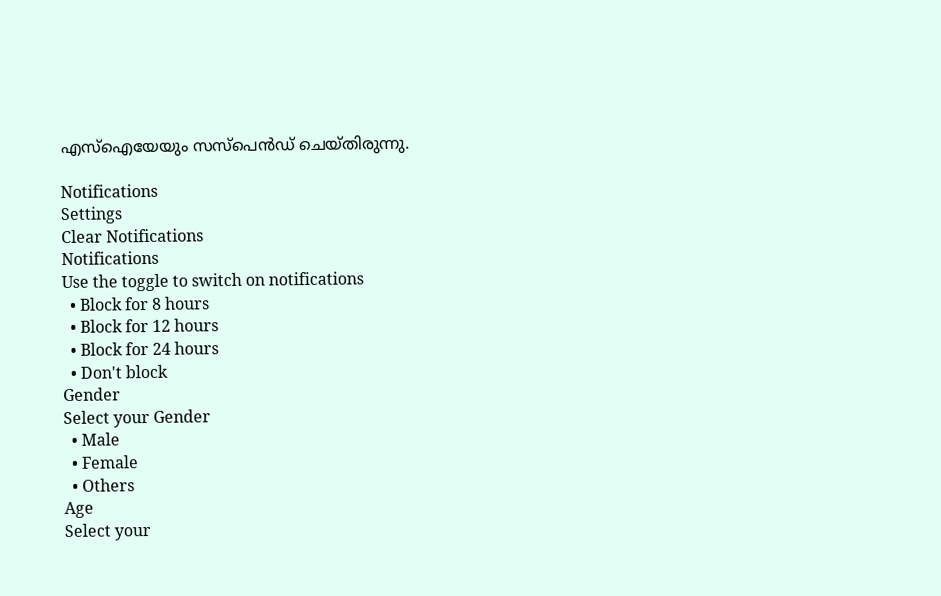എസ്ഐയേയും സസ്പെൻഡ് ചെയ്തിരുന്നു.

Notifications
Settings
Clear Notifications
Notifications
Use the toggle to switch on notifications
  • Block for 8 hours
  • Block for 12 hours
  • Block for 24 hours
  • Don't block
Gender
Select your Gender
  • Male
  • Female
  • Others
Age
Select your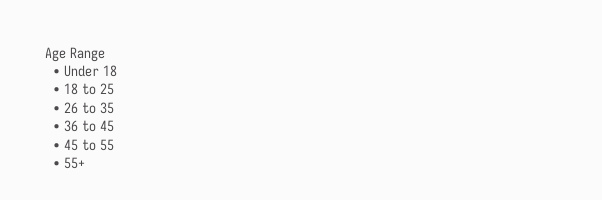Age Range
  • Under 18
  • 18 to 25
  • 26 to 35
  • 36 to 45
  • 45 to 55
  • 55+